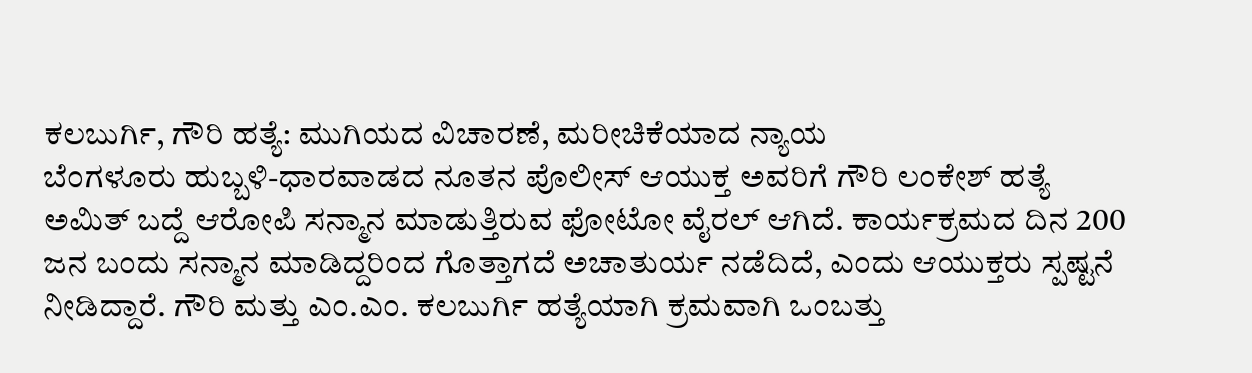ಕಲಬುರ್ಗಿ, ಗೌರಿ ಹತ್ಯೆ: ಮುಗಿಯದ ವಿಚಾರಣೆ, ಮರೀಚಿಕೆಯಾದ ನ್ಯಾಯ
ಬೆಂಗಳೂರು ಹುಬ್ಬಳಿ-ಧಾರವಾಡದ ನೂತನ ಪೊಲೀಸ್ ಆಯುಕ್ತ ಅವರಿಗೆ ಗೌರಿ ಲಂಕೇಶ್ ಹತ್ಯೆ ಅಮಿತ್ ಬದ್ದೆ ಆರೋಪಿ ಸನ್ಮಾನ ಮಾಡುತ್ತಿರುವ ಫೋಟೋ ವೈರಲ್ ಆಗಿದೆ. ಕಾರ್ಯಕ್ರಮದ ದಿನ 200 ಜನ ಬಂದು ಸನ್ಮಾನ ಮಾಡಿದ್ದರಿಂದ ಗೊತ್ತಾಗದೆ ಅಚಾತುರ್ಯ ನಡೆದಿದೆ, ಎಂದು ಆಯುಕ್ತರು ಸ್ಪಷ್ಟನೆ ನೀಡಿದ್ದಾರೆ. ಗೌರಿ ಮತ್ತು ಎಂ.ಎಂ. ಕಲಬುರ್ಗಿ ಹತ್ಯೆಯಾಗಿ ಕ್ರಮವಾಗಿ ಒಂಬತ್ತು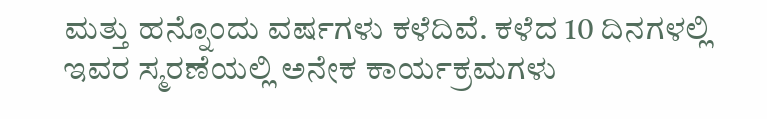ಮತ್ತು ಹನ್ನೊಂದು ವರ್ಷಗಳು ಕಳೆದಿವೆ. ಕಳೆದ 10 ದಿನಗಳಲ್ಲಿ ಇವರ ಸ್ಮರಣೆಯಲ್ಲಿ ಅನೇಕ ಕಾರ್ಯಕ್ರಮಗಳು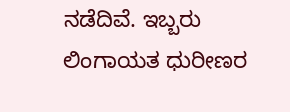ನಡೆದಿವೆ. ಇಬ್ಬರು ಲಿಂಗಾಯತ ಧುರೀಣರ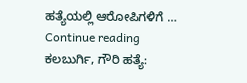ಹತ್ಯೆಯಲ್ಲಿ ಆರೋಪಿಗಳಿಗೆ … Continue reading ಕಲಬುರ್ಗಿ, ಗೌರಿ ಹತ್ಯೆ: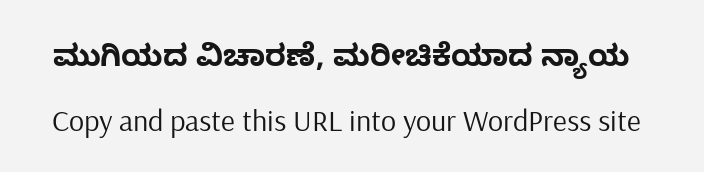ಮುಗಿಯದ ವಿಚಾರಣೆ, ಮರೀಚಿಕೆಯಾದ ನ್ಯಾಯ
Copy and paste this URL into your WordPress site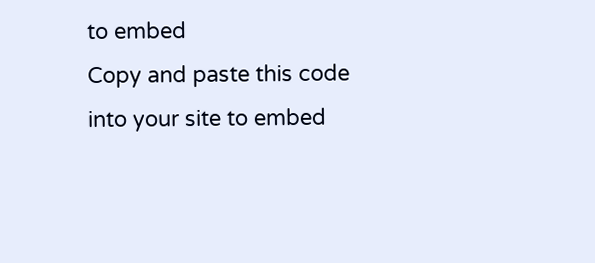to embed
Copy and paste this code into your site to embed